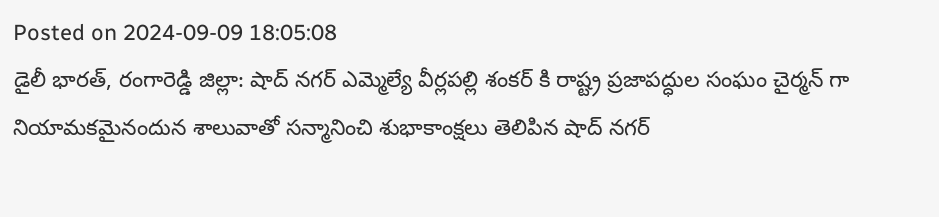Posted on 2024-09-09 18:05:08
డైలీ భారత్, రంగారెడ్డి జిల్లా: షాద్ నగర్ ఎమ్మెల్యే వీర్లపల్లి శంకర్ కి రాష్ట్ర ప్రజాపద్ధుల సంఘం చైర్మన్ గా నియామకమైనందున శాలువాతో సన్మానించి శుభాకాంక్షలు తెలిపిన షాద్ నగర్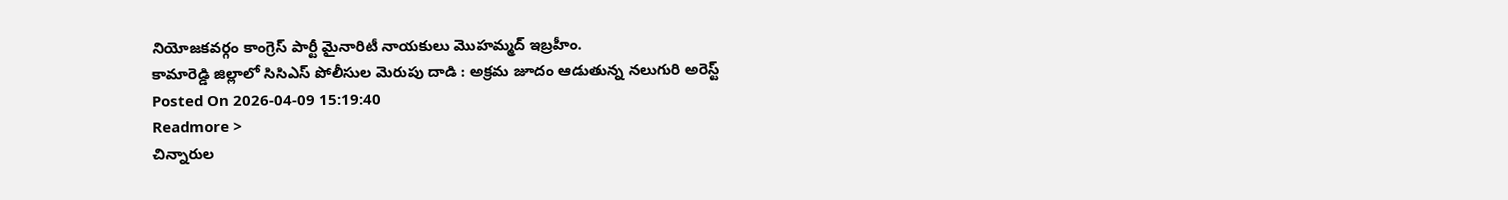నియోజకవర్గం కాంగ్రెస్ పార్టీ మైనారిటీ నాయకులు మొహమ్మద్ ఇబ్రహీం.
కామారెడ్డి జిల్లాలో సిసిఎస్ పోలీసుల మెరుపు దాడి : అక్రమ జూదం ఆడుతున్న నలుగురి అరెస్ట్
Posted On 2026-04-09 15:19:40
Readmore >
చిన్నారుల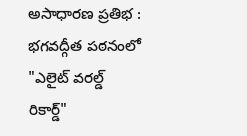అసాధారణ ప్రతిభ : భగవద్గీత పఠనంలో "ఎలైట్ వరల్డ్ రికార్డ్"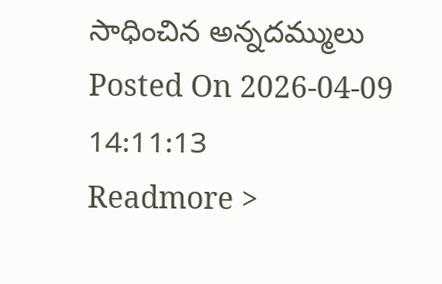సాధించిన అన్నదమ్ములు
Posted On 2026-04-09 14:11:13
Readmore >